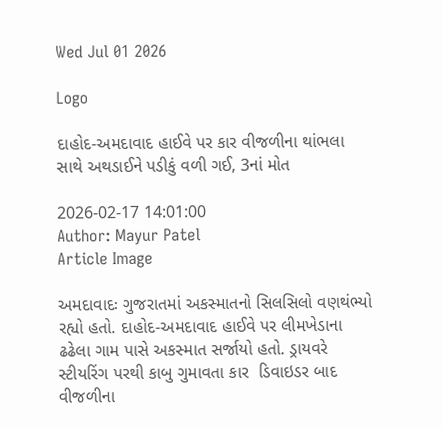Wed Jul 01 2026

Logo

દાહોદ-અમદાવાદ હાઈવે પર કાર વીજળીના થાંભલા સાથે અથડાઈને પડીકું વળી ગઈ, 3નાં મોત

2026-02-17 14:01:00
Author: Mayur Patel
Article Image

અમદાવાદઃ ગુજરાતમાં અકસ્માતનો સિલસિલો વણથંભ્યો રહ્યો હતો. દાહોદ-અમદાવાદ હાઈવે પર લીમખેડાના ઢઢેલા ગામ પાસે અકસ્માત સર્જાયો હતો. ડ્રાયવરે સ્ટીયરિંગ પરથી કાબુ ગુમાવતા કાર  ડિવાઇડર બાદ વીજળીના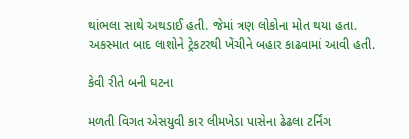થાંભલા સાથે અથડાઈ હતી. જેમાં ત્રણ લોકોના મોત થયા હતા. અકસ્માત બાદ લાશોને ટ્રેકટરથી ખેંચીને બહાર કાઢવામાં આવી હતી.

કેવી રીતે બની ઘટના

મળતી વિગત એસયુવી કાર લીમખેડા પાસેના ઢેઢલા ટર્નિંગ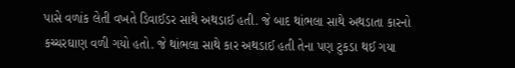પાસે વળાંક લેતી વખતે ડિવાઈડર સાથે અથડાઈ હતી. જે બાદ થાંભલા સાથે અથડાતા કારનો કચ્ચરઘાણ વળી ગયો હતો. જે થાંભલા સાથે કાર અથડાઈ હતી તેના પણ ટુકડા થઈ ગયા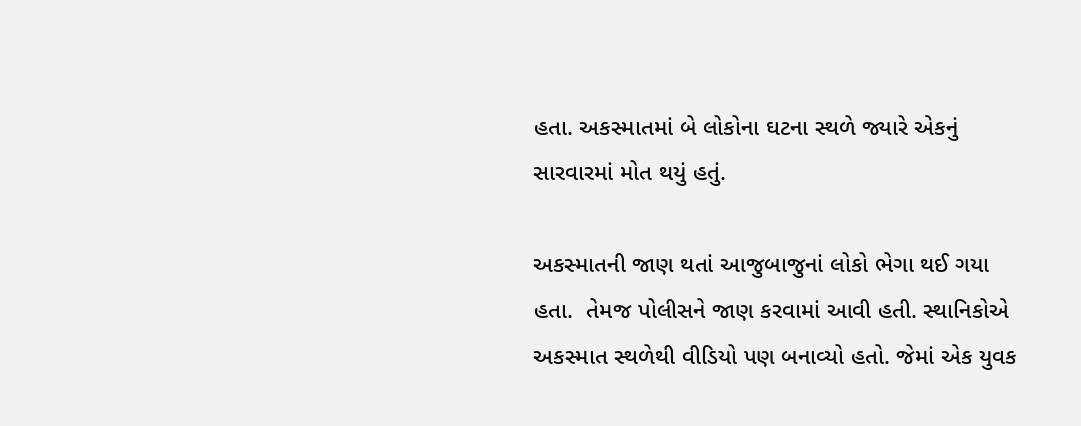હતા. અકસ્માતમાં બે લોકોના ઘટના સ્થળે જ્યારે એકનું સારવારમાં મોત થયું હતું.

અકસ્માતની જાણ થતાં આજુબાજુનાં લોકો ભેગા થઈ ગયા હતા.  તેમજ પોલીસને જાણ કરવામાં આવી હતી. સ્થાનિકોએ અકસ્માત સ્થળેથી વીડિયો પણ બનાવ્યો હતો. જેમાં એક યુવક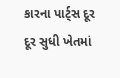કારના પાર્ટ્સ દૂર દૂર સુધી ખેતમાં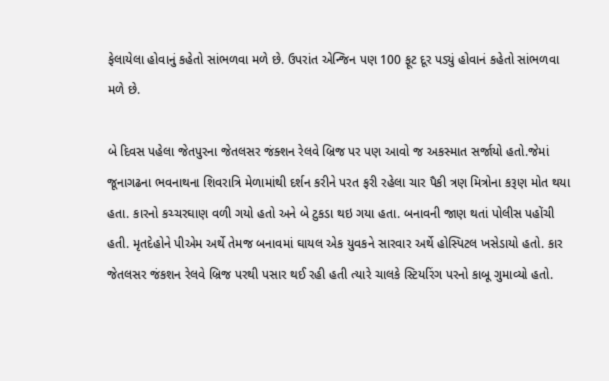ફેલાયેલા હોવાનું કહેતો સાંભળવા મળે છે. ઉપરાંત એન્જિન પણ 100 ફૂટ દૂર પડ્યું હોવાનં કહેતો સાંભળવા મળે છે.

બે દિવસ પહેલા જેતપુરના જેતલસર જંક્શન રેલવે બ્રિજ પર પણ આવો જ અકસ્માત સર્જાયો હતો.જેમાં જૂનાગઢના ભવનાથના શિવરાત્રિ મેળામાંથી દર્શન કરીને પરત ફરી રહેલા ચાર પૈકી ત્રણ મિત્રોના કરૂણ મોત થયા હતા. કારનો કચ્ચરઘાણ વળી ગયો હતો અને બે ટુકડા થઇ ગયા હતા. બનાવની જાણ થતાં પોલીસ પહોંચી હતી. મૃતદેહોને પીએમ અર્થે તેમજ બનાવમાં ઘાયલ એક યુવકને સારવાર અર્થે હોસ્પિટલ ખસેડાયો હતો. કાર જેતલસર જંકશન રેલવે બ્રિજ પરથી પસાર થઈ રહી હતી ત્યારે ચાલકે સ્ટિયરિંગ પરનો કાબૂ ગુમાવ્યો હતો.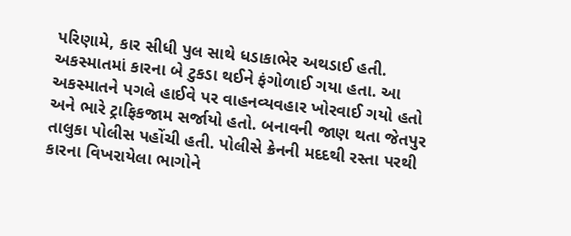પરિણામે, કાર સીધી પુલ સાથે ધડાકાભેર અથડાઈ હતી. અકસ્માતમાં કારના બે ટુકડા થઈને ફંગોળાઈ ગયા હતા. આ અકસ્માતને પગલે હાઈવે પર વાહનવ્યવહાર ખોરવાઈ ગયો હતો અને ભારે ટ્રાફિકજામ સર્જાયો હતો. બનાવની જાણ થતા જેતપુર તાલુકા પોલીસ પહોંચી હતી. પોલીસે ક્રેનની મદદથી રસ્તા પરથી કારના વિખરાયેલા ભાગોને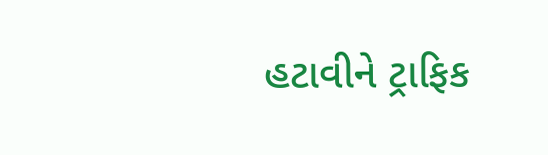હટાવીને ટ્રાફિક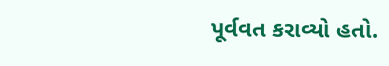પૂર્વવત કરાવ્યો હતો.